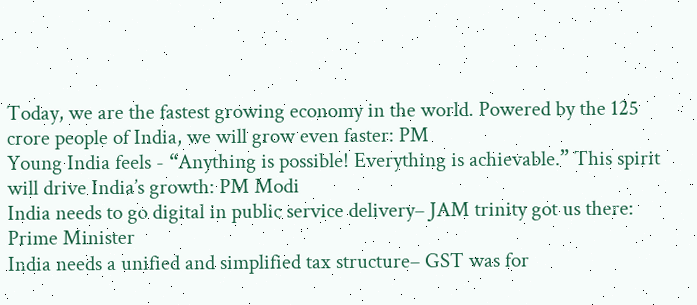Today, we are the fastest growing economy in the world. Powered by the 125 crore people of India, we will grow even faster: PM
Young India feels - “Anything is possible! Everything is achievable.” This spirit will drive India’s growth: PM Modi
India needs to go digital in public service delivery– JAM trinity got us there: Prime Minister
India needs a unified and simplified tax structure– GST was for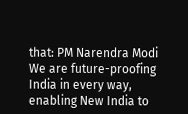that: PM Narendra Modi
We are future-proofing India in every way, enabling New India to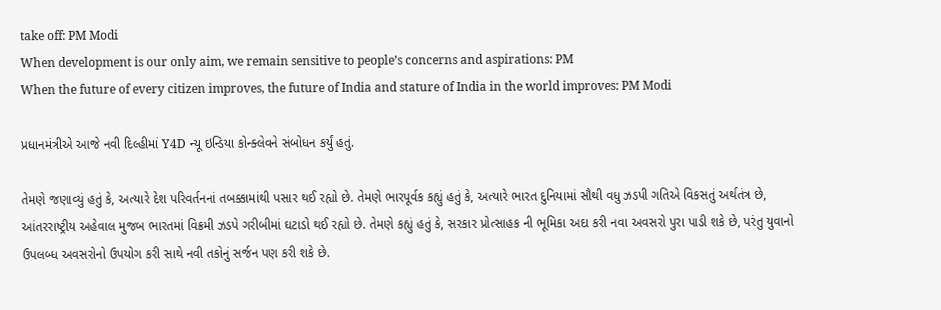take off: PM Modi
When development is our only aim, we remain sensitive to people’s concerns and aspirations: PM
When the future of every citizen improves, the future of India and stature of India in the world improves: PM Modi

પ્રધાનમંત્રીએ આજે નવી દિલ્હીમાં Y4D ન્યૂ ઇન્ડિયા કોન્ક્લેવને સંબોધન કર્યું હતું.

તેમણે જણાવ્યું હતું કે, અત્યારે દેશ પરિવર્તનનાં તબક્કામાંથી પસાર થઈ રહ્યો છે. તેમણે ભારપૂર્વક કહ્યું હતું કે, અત્યારે ભારત દુનિયામાં સૌથી વધુ ઝડપી ગતિએ વિકસતું અર્થતંત્ર છે, આંતરરાષ્ટ્રીય અહેવાલ મુજબ ભારતમાં વિક્રમી ઝડપે ગરીબીમાં ઘટાડો થઈ રહ્યો છે. તેમણે કહ્યું હતું કે, સરકાર પ્રોત્સાહક ની ભૂમિકા અદા કરી નવા અવસરો પુરા પાડી શકે છે, પરંતુ યુવાનો ઉપલબ્ધ અવસરોનો ઉપયોગ કરી સાથે નવી તકોનું સર્જન પણ કરી શકે છે.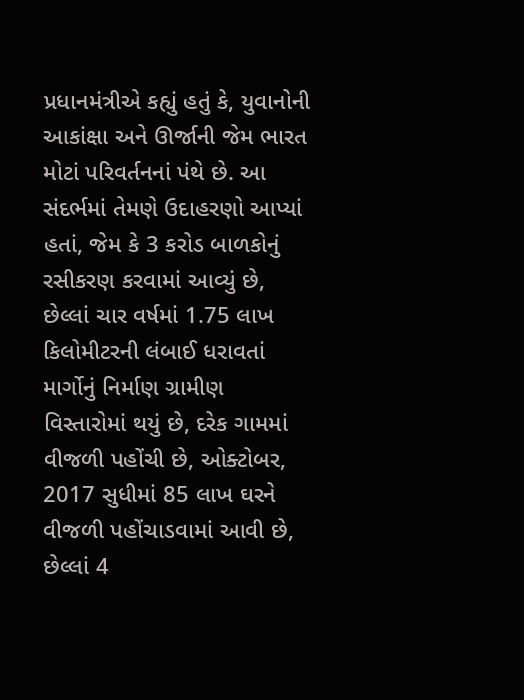પ્રધાનમંત્રીએ કહ્યું હતું કે, યુવાનોની આકાંક્ષા અને ઊર્જાની જેમ ભારત મોટાં પરિવર્તનનાં પંથે છે. આ સંદર્ભમાં તેમણે ઉદાહરણો આપ્યાં હતાં, જેમ કે 3 કરોડ બાળકોનું રસીકરણ કરવામાં આવ્યું છે, છેલ્લાં ચાર વર્ષમાં 1.75 લાખ કિલોમીટરની લંબાઈ ધરાવતાં માર્ગોનું નિર્માણ ગ્રામીણ વિસ્તારોમાં થયું છે, દરેક ગામમાં વીજળી પહોંચી છે, ઓક્ટોબર, 2017 સુધીમાં 85 લાખ ઘરને વીજળી પહોંચાડવામાં આવી છે, છેલ્લાં 4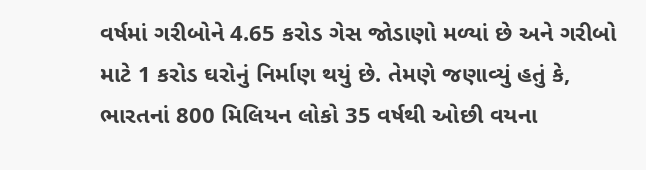વર્ષમાં ગરીબોને 4.65 કરોડ ગેસ જોડાણો મળ્યાં છે અને ગરીબો માટે 1 કરોડ ઘરોનું નિર્માણ થયું છે. તેમણે જણાવ્યું હતું કે, ભારતનાં 800 મિલિયન લોકો 35 વર્ષથી ઓછી વયના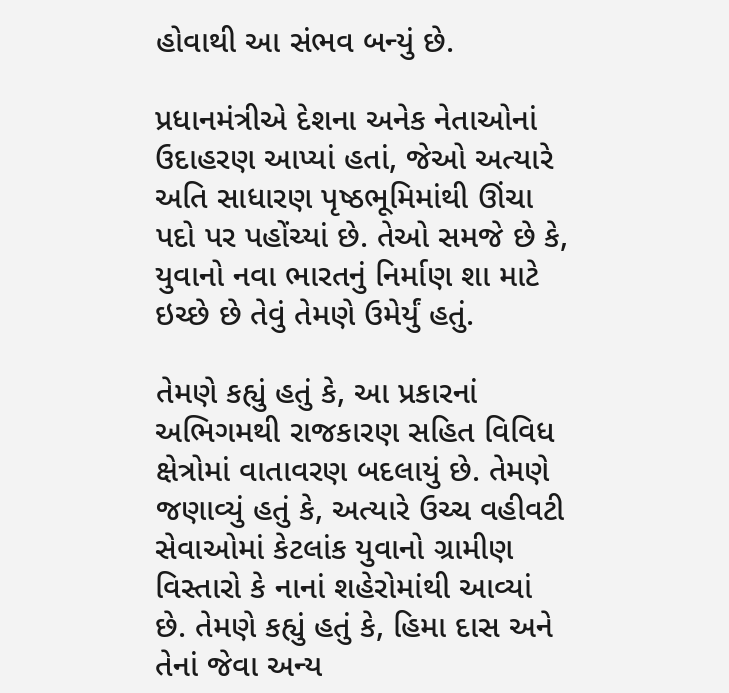હોવાથી આ સંભવ બન્યું છે.

પ્રધાનમંત્રીએ દેશના અનેક નેતાઓનાં ઉદાહરણ આપ્યાં હતાં, જેઓ અત્યારે અતિ સાધારણ પૃષ્ઠભૂમિમાંથી ઊંચા પદો પર પહોંચ્યાં છે. તેઓ સમજે છે કે, યુવાનો નવા ભારતનું નિર્માણ શા માટે ઇચ્છે છે તેવું તેમણે ઉમેર્યું હતું.

તેમણે કહ્યું હતું કે, આ પ્રકારનાં અભિગમથી રાજકારણ સહિત વિવિધ ક્ષેત્રોમાં વાતાવરણ બદલાયું છે. તેમણે જણાવ્યું હતું કે, અત્યારે ઉચ્ચ વહીવટી સેવાઓમાં કેટલાંક યુવાનો ગ્રામીણ વિસ્તારો કે નાનાં શહેરોમાંથી આવ્યાં છે. તેમણે કહ્યું હતું કે, હિમા દાસ અને તેનાં જેવા અન્ય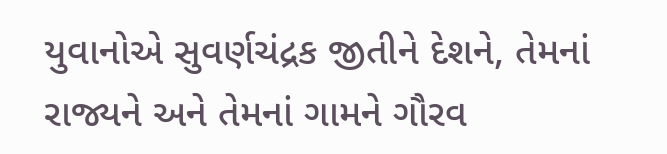યુવાનોએ સુવર્ણચંદ્રક જીતીને દેશને, તેમનાં રાજ્યને અને તેમનાં ગામને ગૌરવ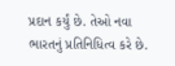પ્રદાન કર્યું છે. તેઓ નવા ભારતનું પ્રતિનિધિત્વ કરે છે.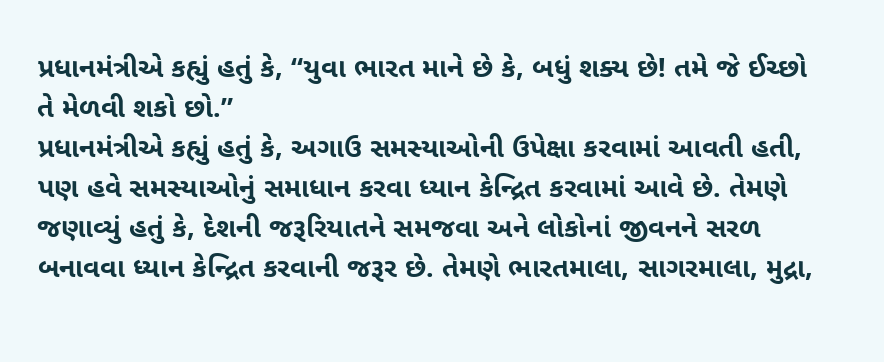પ્રધાનમંત્રીએ કહ્યું હતું કે, “યુવા ભારત માને છે કે, બધું શક્ય છે! તમે જે ઈચ્છો તે મેળવી શકો છો.”
પ્રધાનમંત્રીએ કહ્યું હતું કે, અગાઉ સમસ્યાઓની ઉપેક્ષા કરવામાં આવતી હતી, પણ હવે સમસ્યાઓનું સમાધાન કરવા ધ્યાન કેન્દ્રિત કરવામાં આવે છે. તેમણે જણાવ્યું હતું કે, દેશની જરૂરિયાતને સમજવા અને લોકોનાં જીવનને સરળ બનાવવા ધ્યાન કેન્દ્રિત કરવાની જરૂર છે. તેમણે ભારતમાલા, સાગરમાલા, મુદ્રા,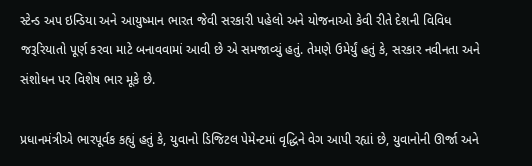સ્ટેન્ડ અપ ઇન્ડિયા અને આયુષ્માન ભારત જેવી સરકારી પહેલો અને યોજનાઓ કેવી રીતે દેશની વિવિધ જરૂરિયાતો પૂર્ણ કરવા માટે બનાવવામાં આવી છે એ સમજાવ્યું હતું. તેમણે ઉમેર્યું હતું કે, સરકાર નવીનતા અને સંશોધન પર વિશેષ ભાર મૂકે છે.

પ્રધાનમંત્રીએ ભારપૂર્વક કહ્યું હતું કે, યુવાનો ડિજિટલ પેમેન્ટમાં વૃદ્ધિને વેગ આપી રહ્યાં છે, યુવાનોની ઊર્જા અને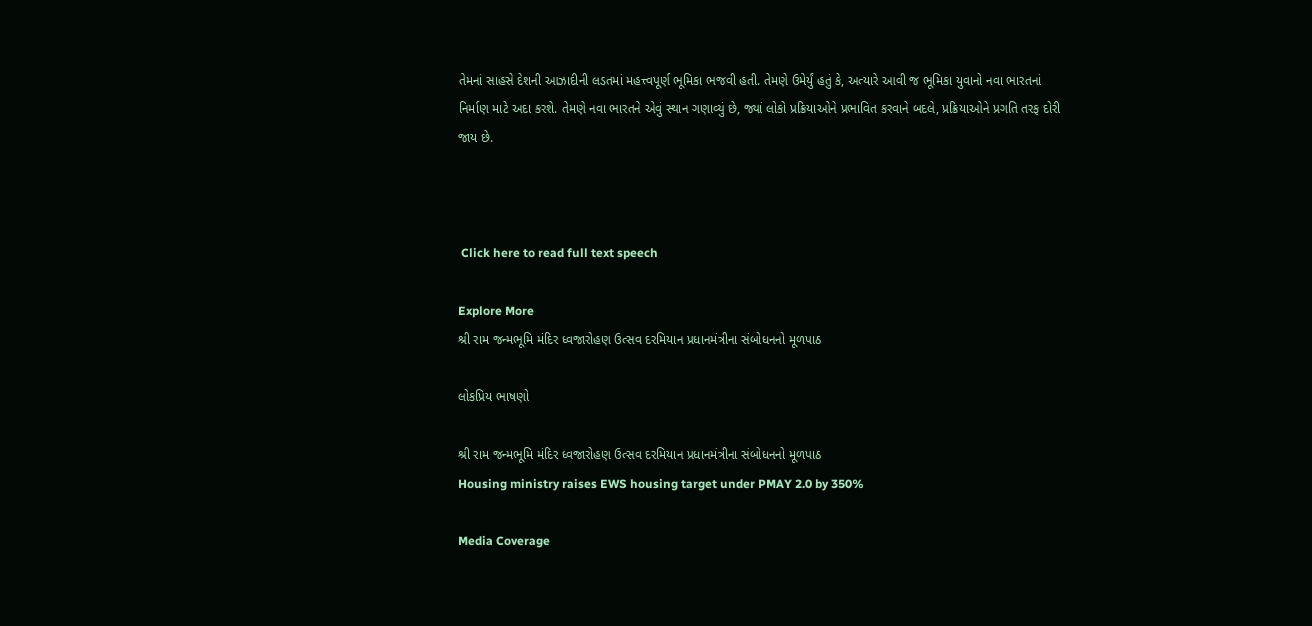તેમનાં સાહસે દેશની આઝાદીની લડતમાં મહત્ત્વપૂર્ણ ભૂમિકા ભજવી હતી. તેમણે ઉમેર્યું હતું કે, અત્યારે આવી જ ભૂમિકા યુવાનો નવા ભારતનાં નિર્માણ માટે અદા કરશે. તેમણે નવા ભારતને એવું સ્થાન ગણાવ્યું છે, જ્યાં લોકો પ્રક્રિયાઓને પ્રભાવિત કરવાને બદલે, પ્રક્રિયાઓને પ્રગતિ તરફ દોરી જાય છે.



 Click here to read full text speech

Explore More
શ્રી રામ જન્મભૂમિ મંદિર ધ્વજારોહણ ઉત્સવ દરમિયાન પ્રધાનમંત્રીના સંબોધનનો મૂળપાઠ

લોકપ્રિય ભાષણો

શ્રી રામ જન્મભૂમિ મંદિર ધ્વજારોહણ ઉત્સવ દરમિયાન પ્રધાનમંત્રીના સંબોધનનો મૂળપાઠ
Housing ministry raises EWS housing target under PMAY 2.0 by 350%

Media Coverage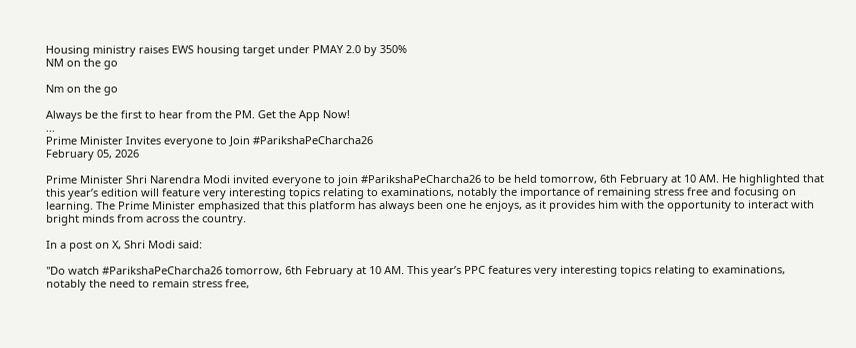Housing ministry raises EWS housing target under PMAY 2.0 by 350%
NM on the go

Nm on the go

Always be the first to hear from the PM. Get the App Now!
...
Prime Minister Invites everyone to Join #ParikshaPeCharcha26
February 05, 2026

Prime Minister Shri Narendra Modi invited everyone to join #ParikshaPeCharcha26 to be held tomorrow, 6th February at 10 AM. He highlighted that this year’s edition will feature very interesting topics relating to examinations, notably the importance of remaining stress free and focusing on learning. The Prime Minister emphasized that this platform has always been one he enjoys, as it provides him with the opportunity to interact with bright minds from across the country.

In a post on X, Shri Modi said:

"Do watch #ParikshaPeCharcha26 tomorrow, 6th February at 10 AM. This year’s PPC features very interesting topics relating to examinations, notably the need to remain stress free,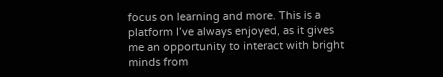focus on learning and more. This is a platform I’ve always enjoyed, as it gives me an opportunity to interact with bright minds from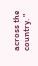across the country. "